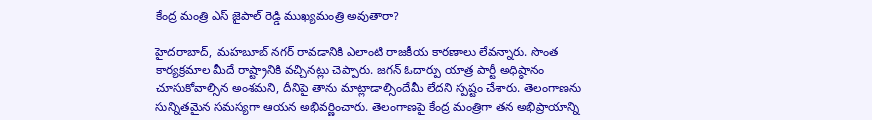కేంద్ర మంత్రి ఎస్ జైపాల్ రెడ్డి ముఖ్యమంత్రి అవుతారా?

హైదరాబాద్, మహబూబ్ నగర్ రావడానికి ఎలాంటి రాజకీయ కారణాలు లేవన్నారు. సొంత కార్యక్రమాల మీదే రాష్ట్రానికి వచ్చినట్లు చెప్పారు. జగన్ ఓదార్పు యాత్ర పార్టీ అధిష్ఠానం చూసుకోవాల్సిన అంశమని, దీనిపై తాను మాట్లాడాల్సిందేమీ లేదని స్పష్టం చేశారు. తెలంగాణను సున్నితమైన సమస్యగా ఆయన అభివర్ణించారు. తెలంగాణపై కేంద్ర మంత్రిగా తన అభిప్రాయాన్ని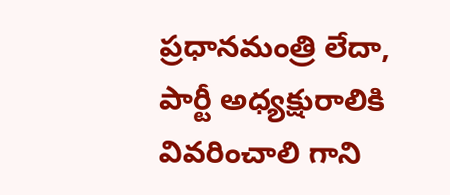ప్రధానమంత్రి లేదా, పార్టీ అధ్యక్షురాలికి వివరించాలి గాని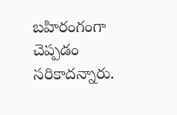బహిరంగంగా చెప్పడం సరికాదన్నారు.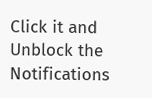Click it and Unblock the Notifications